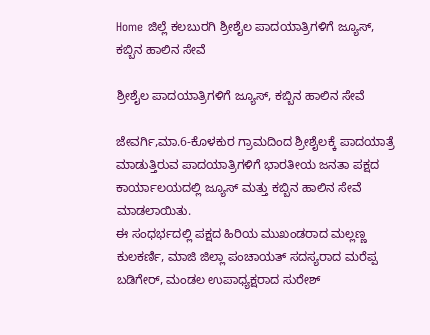Home ಜಿಲ್ಲೆ ಕಲಬುರಗಿ ಶ್ರೀಶೈಲ ಪಾದಯಾತ್ರಿಗಳಿಗೆ ಜ್ಯೂಸ್, ಕಬ್ಬಿನ ಹಾಲಿನ ಸೇವೆ

ಶ್ರೀಶೈಲ ಪಾದಯಾತ್ರಿಗಳಿಗೆ ಜ್ಯೂಸ್, ಕಬ್ಬಿನ ಹಾಲಿನ ಸೇವೆ

ಜೇವರ್ಗಿ,ಮಾ.6-ಕೊಳಕುರ ಗ್ರಾಮದಿಂದ ಶ್ರೀಶೈಲಕ್ಕೆ ಪಾದಯಾತ್ರೆ ಮಾಡುತ್ತಿರುವ ಪಾದಯಾತ್ರಿಗಳಿಗೆ ಭಾರತೀಯ ಜನತಾ ಪಕ್ಷದ ಕಾರ್ಯಾಲಯದಲ್ಲಿ ಜ್ಯೂಸ್ ಮತ್ತು ಕಬ್ಬಿನ ಹಾಲಿನ ಸೇವೆ ಮಾಡಲಾಯಿತು.
ಈ ಸಂಧರ್ಭದಲ್ಲಿ ಪಕ್ಷದ ಹಿರಿಯ ಮುಖಂಡರಾದ ಮಲ್ಲಣ್ಣ ಕುಲಕರ್ಣಿ, ಮಾಜಿ ಜಿಲ್ಲಾ ಪಂಚಾಯತ್ ಸದಸ್ಯರಾದ ಮರೆಪ್ಪ ಬಡಿಗೇರ್, ಮಂಡಲ ಉಪಾಧ್ಯಕ್ಷರಾದ ಸುರೇಶ್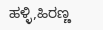ಹಳ್ಳಿ,ಹಿರಣ್ಣ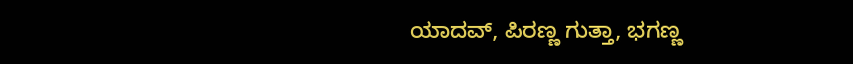ಯಾದವ್, ಪಿರಣ್ಣ ಗುತ್ತಾ, ಭಗಣ್ಣ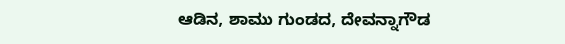ಆಡಿನ, ಶಾಮು ಗುಂಡದ, ದೇವನ್ನಾಗೌಡ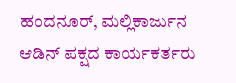ಹಂದನೂರ್, ಮಲ್ಲಿಕಾರ್ಜುನ ಆಡಿನ್ ಪಕ್ಷದ ಕಾರ್ಯಕರ್ತರು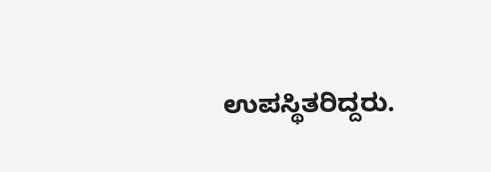ಉಪಸ್ಥಿತರಿದ್ದರು.